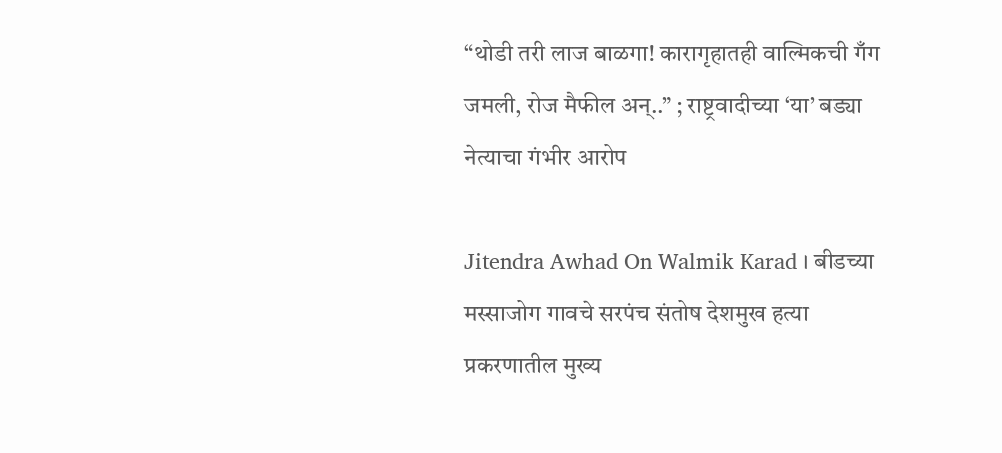“थोडी तरी लाज बाळगा! कारागृहातही वाल्मिकची गँग जमली, रोज मैफील अन्..” ; राष्ट्रवादीच्या ‘या’ बड्या नेत्याचा गंभीर आरोप

Jitendra Awhad On Walmik Karad । बीडच्या मस्साजोग गावचे सरपंच संतोष देशमुख हत्या प्रकरणातील मुख्य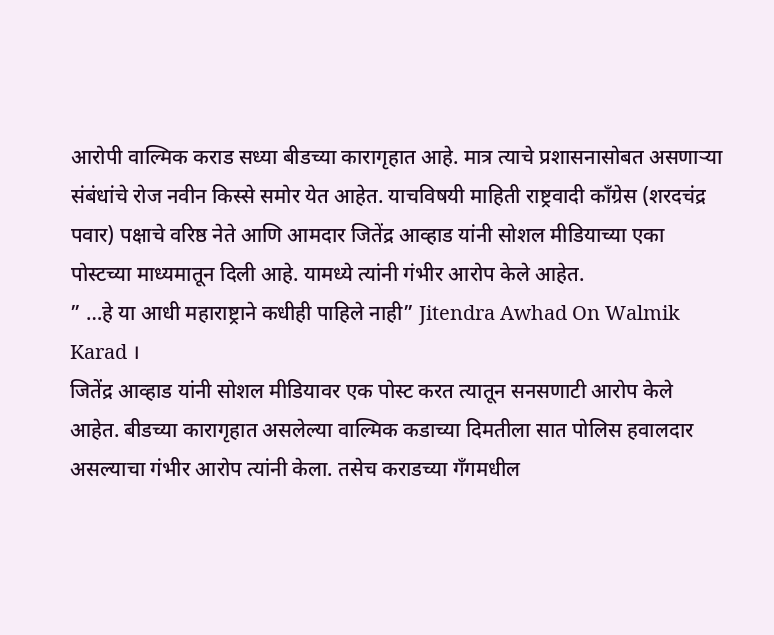आरोपी वाल्मिक कराड सध्या बीडच्या कारागृहात आहे. मात्र त्याचे प्रशासनासोबत असणाऱ्या संबंधांचे रोज नवीन किस्से समोर येत आहेत. याचविषयी माहिती राष्ट्रवादी काँग्रेस (शरदचंद्र पवार) पक्षाचे वरिष्ठ नेते आणि आमदार जितेंद्र आव्हाड यांनी सोशल मीडियाच्या एका पोस्टच्या माध्यमातून दिली आहे. यामध्ये त्यांनी गंभीर आरोप केले आहेत.
” …हे या आधी महाराष्ट्राने कधीही पाहिले नाही” Jitendra Awhad On Walmik Karad ।
जितेंद्र आव्हाड यांनी सोशल मीडियावर एक पोस्ट करत त्यातून सनसणाटी आरोप केले आहेत. बीडच्या कारागृहात असलेल्या वाल्मिक कडाच्या दिमतीला सात पोलिस हवालदार असल्याचा गंभीर आरोप त्यांनी केला. तसेच कराडच्या गँगमधील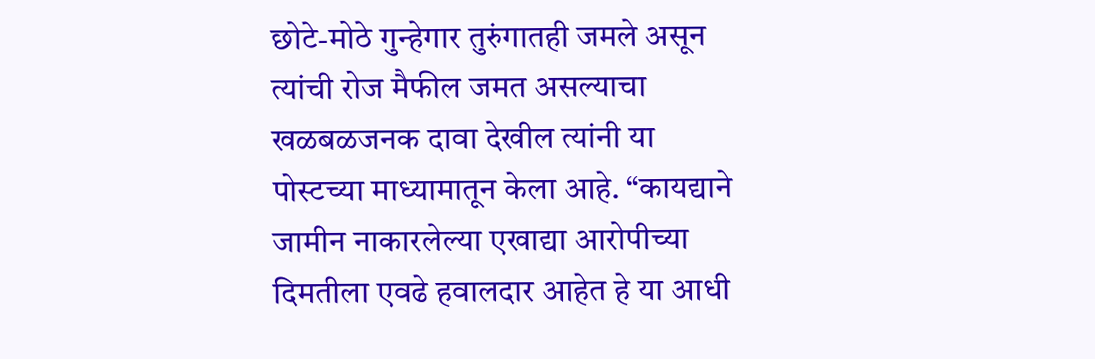छोटे-मोठे गुन्हेगार तुरुंगातही जमले असून त्यांची रोज मैफील जमत असल्याचा खळबळजनक दावा देखील त्यांनी या पोस्टच्या माध्यामातून केला आहे. “कायद्याने जामीन नाकारलेल्या एखाद्या आरोपीच्या दिमतीला एवढे हवालदार आहेत हे या आधी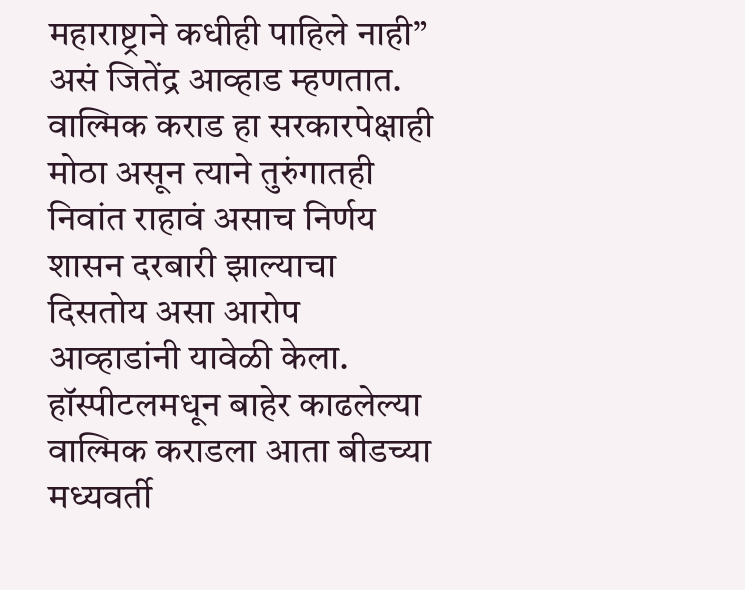महाराष्ट्राने कधीही पाहिले नाही” असं जितेंद्र आव्हाड म्हणतात. वाल्मिक कराड हा सरकारपेक्षाही मोठा असून त्याने तुरुंगातही निवांत राहावं असाच निर्णय शासन दरबारी झाल्याचा दिसतोय असा आरोप आव्हाडांनी यावेळी केला.
हॉस्पीटलमधून बाहेर काढलेल्या वाल्मिक कराडला आता बीडच्या मध्यवर्ती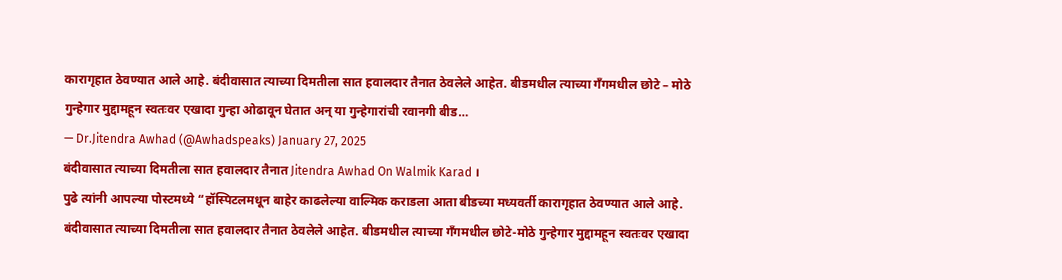कारागृहात ठेवण्यात आले आहे. बंदीवासात त्याच्या दिमतीला सात हवालदार तैनात ठेवलेले आहेत. बीडमधील त्याच्या गँगमधील छोटे – मोठे गुन्हेगार मुद्दामहून स्वतःवर एखादा गुन्हा ओढावून घेतात अन् या गुन्हेगारांची रवानगी बीड…
— Dr.Jitendra Awhad (@Awhadspeaks) January 27, 2025
बंदीवासात त्याच्या दिमतीला सात हवालदार तैनात Jitendra Awhad On Walmik Karad ।
पुढे त्यांनी आपल्या पोस्टमध्ये “हॉस्पिटलमधून बाहेर काढलेल्या वाल्मिक कराडला आता बीडच्या मध्यवर्ती कारागृहात ठेवण्यात आले आहे. बंदीवासात त्याच्या दिमतीला सात हवालदार तैनात ठेवलेले आहेत. बीडमधील त्याच्या गँगमधील छोटे-मोठे गुन्हेगार मुद्दामहून स्वतःवर एखादा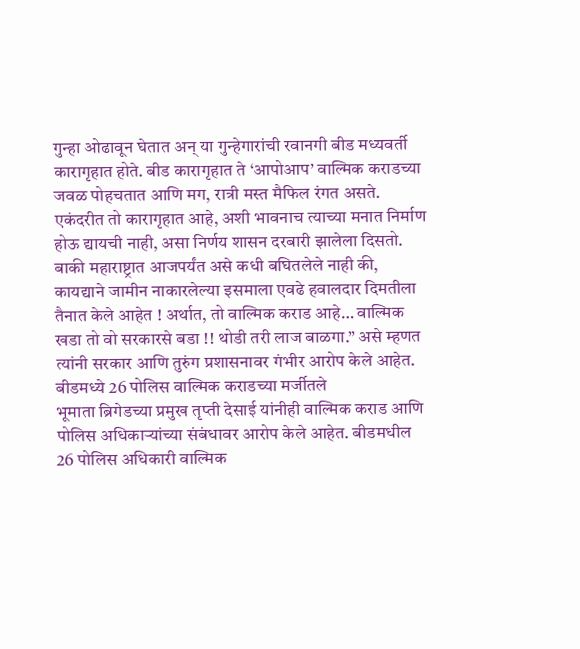गुन्हा ओढावून घेतात अन् या गुन्हेगारांची रवानगी बीड मध्यवर्ती कारागृहात होते. बीड कारागृहात ते ‘आपोआप’ वाल्मिक कराडच्या जवळ पोहचतात आणि मग, रात्री मस्त मैफिल रंगत असते. एकंदरीत तो कारागृहात आहे, अशी भावनाच त्याच्या मनात निर्माण होऊ द्यायची नाही, असा निर्णय शासन दरबारी झालेला दिसतो. बाकी महाराष्ट्रात आजपर्यंत असे कधी बघितलेले नाही की, कायद्याने जामीन नाकारलेल्या इसमाला एवढे हवालदार दिमतीला तैनात केले आहेत ! अर्थात, तो वाल्मिक कराड आहे… वाल्मिक खडा तो वो सरकारसे बडा !! थोडी तरी लाज बाळगा.” असे म्हणत त्यांनी सरकार आणि तुरुंग प्रशासनावर गंभीर आरोप केले आहेत.
बीडमध्ये 26 पोलिस वाल्मिक कराडच्या मर्जीतले
भूमाता ब्रिगेडच्या प्रमुख तृप्ती देसाई यांनीही वाल्मिक कराड आणि पोलिस अधिकाऱ्यांच्या संबंधावर आरोप केले आहेत. बीडमधील 26 पोलिस अधिकारी वाल्मिक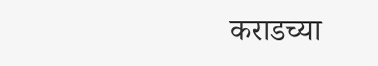कराडच्या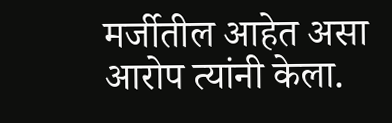मर्जीतील आहेत असा आरोप त्यांनी केला.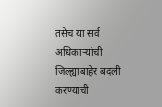तसेच या सर्व अधिकाऱ्यांची जिल्ह्याबाहेर बदली करण्याची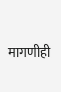मागणीही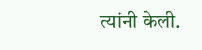त्यांनी केली.